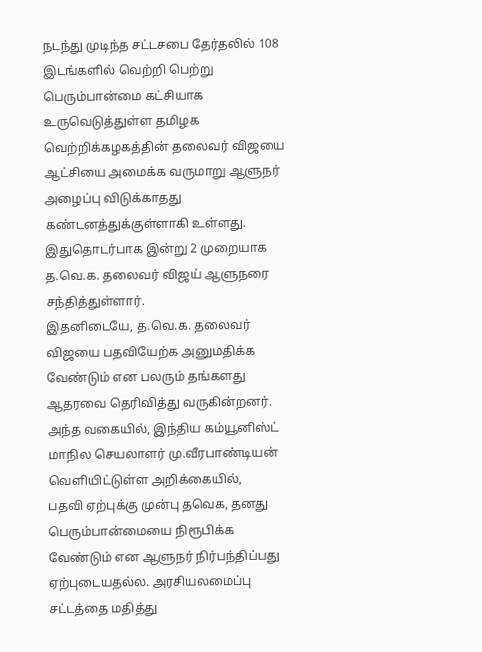நடந்து முடிந்த சட்டசபை தேர்தலில் 108 இடங்களில் வெற்றி பெற்று பெரும்பான்மை கட்சியாக உருவெடுத்துள்ள தமிழக வெற்றிக்கழகத்தின் தலைவர் விஜயை ஆட்சியை அமைக்க வருமாறு ஆளுநர் அழைப்பு விடுக்காதது கண்டனத்துக்குள்ளாகி உள்ளது. இதுதொடர்பாக இன்று 2 முறையாக த.வெ.க. தலைவர் விஜய் ஆளுநரை சந்தித்துள்ளார்.
இதனிடையே, த.வெ.க. தலைவர் விஜயை பதவியேற்க அனுமதிக்க வேண்டும் என பலரும் தங்களது ஆதரவை தெரிவித்து வருகின்றனர். அந்த வகையில், இந்திய கம்யூனிஸ்ட் மாநில செயலாளர் மு.வீரபாண்டியன் வெளியிட்டுள்ள அறிக்கையில்,
பதவி ஏற்புக்கு முன்பு தவெக, தனது பெரும்பான்மையை நிரூபிக்க வேண்டும் என ஆளுநர் நிர்பந்திப்பது ஏற்புடையதல்ல. அரசியலமைப்பு சட்டத்தை மதித்து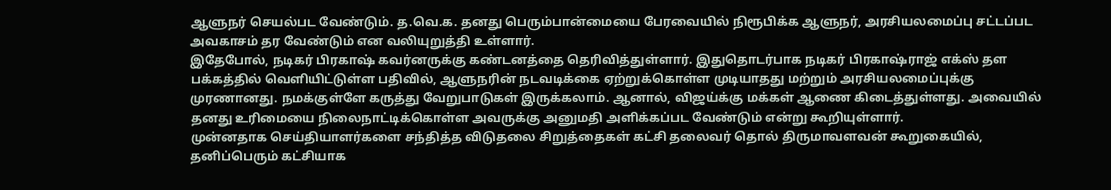ஆளுநர் செயல்பட வேண்டும். த.வெ.க. தனது பெரும்பான்மையை பேரவையில் நிரூபிக்க ஆளுநர், அரசியலமைப்பு சட்டப்பட அவகாசம் தர வேண்டும் என வலியுறுத்தி உள்ளார்.
இதேபோல், நடிகர் பிரகாஷ் கவர்னருக்கு கண்டனத்தை தெரிவித்துள்ளார். இதுதொடர்பாக நடிகர் பிரகாஷ்ராஜ் எக்ஸ் தள பக்கத்தில் வெளியிட்டுள்ள பதிவில், ஆளுநரின் நடவடிக்கை ஏற்றுக்கொள்ள முடியாதது மற்றும் அரசியலமைப்புக்கு முரணானது. நமக்குள்ளே கருத்து வேறுபாடுகள் இருக்கலாம். ஆனால், விஜய்க்கு மக்கள் ஆணை கிடைத்துள்ளது. அவையில் தனது உரிமையை நிலைநாட்டிக்கொள்ள அவருக்கு அனுமதி அளிக்கப்பட வேண்டும் என்று கூறியுள்ளார்.
முன்னதாக செய்தியாளர்களை சந்தித்த விடுதலை சிறுத்தைகள் கட்சி தலைவர் தொல் திருமாவளவன் கூறுகையில், தனிப்பெரும் கட்சியாக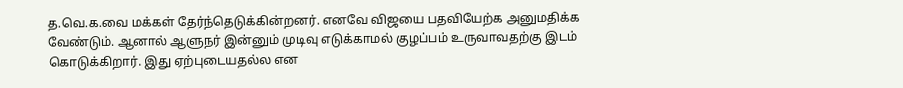த.வெ.க.வை மக்கள் தேர்ந்தெடுக்கின்றனர். எனவே விஜயை பதவியேற்க அனுமதிக்க வேண்டும். ஆனால் ஆளுநர் இன்னும் முடிவு எடுக்காமல் குழப்பம் உருவாவதற்கு இடம் கொடுக்கிறார். இது ஏற்புடையதல்ல என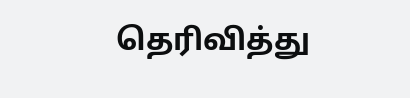தெரிவித்து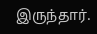இருந்தார்.